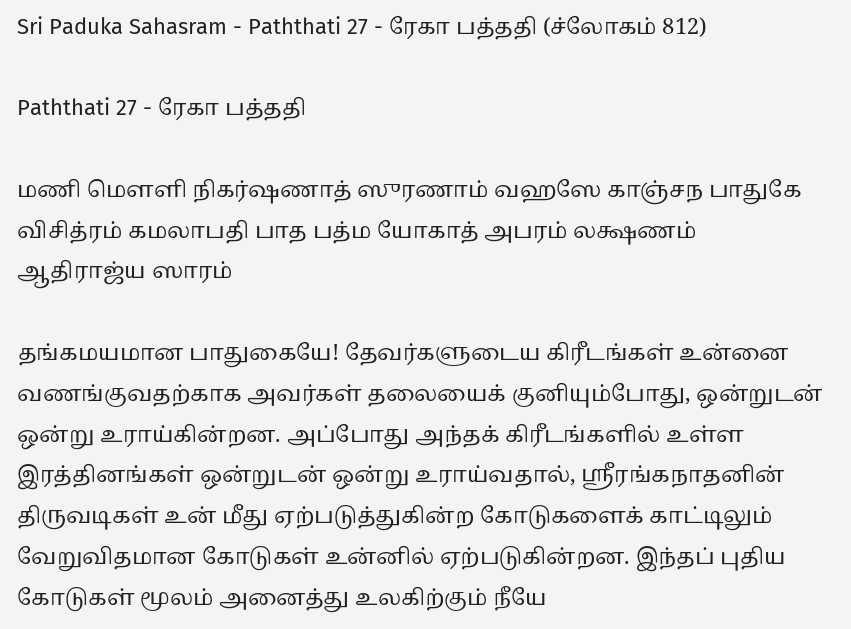Sri Paduka Sahasram - Paththati 27 - ரேகா பத்ததி (ச்லோகம் 812)

Paththati 27 - ரேகா பத்ததி

மணி மௌளி நிகர்ஷணாத் ஸுரணாம் வஹஸே காஞ்சந பாதுகே விசித்ரம் கமலாபதி பாத பத்ம யோகாத் அபரம் லக்ஷணம் ஆதிராஜ்ய ஸாரம்

தங்கமயமான பாதுகையே! தேவர்களுடைய கிரீடங்கள் உன்னை வணங்குவதற்காக அவர்கள் தலையைக் குனியும்போது, ஒன்றுடன் ஒன்று உராய்கின்றன. அப்போது அந்தக் கிரீடங்களில் உள்ள இரத்தினங்கள் ஒன்றுடன் ஒன்று உராய்வதால், ஸ்ரீரங்கநாதனின் திருவடிகள் உன் மீது ஏற்படுத்துகின்ற கோடுகளைக் காட்டிலும் வேறுவிதமான கோடுகள் உன்னில் ஏற்படுகின்றன. இந்தப் புதிய கோடுகள் மூலம் அனைத்து உலகிற்கும் நீயே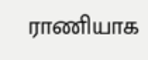ராணியாக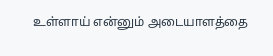உள்ளாய் என்னும் அடையாளத்தை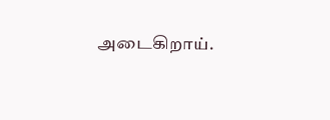அடைகிறாய்.